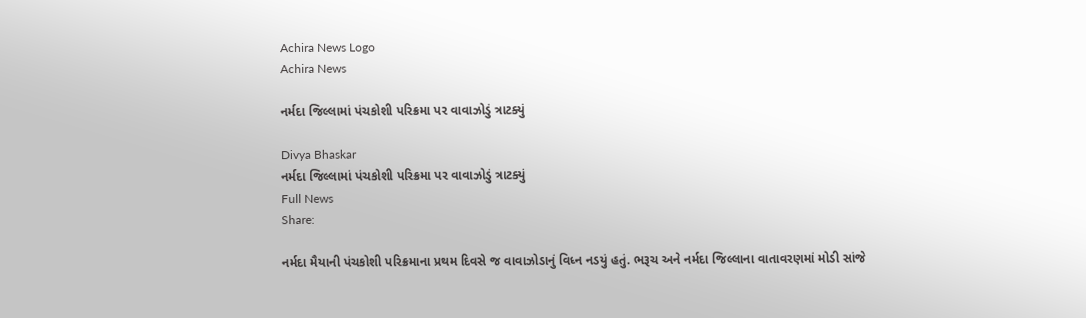Achira News Logo
Achira News

નર્મદા જિલ્લામાં પંચકોશી પરિક્રમા પર વાવાઝોડું ત્રાટક્યું

Divya Bhaskar
નર્મદા જિલ્લામાં પંચકોશી પરિક્રમા પર વાવાઝોડું ત્રાટક્યું
Full News
Share:

નર્મદા મૈયાની પંચકોશી પરિક્રમાના પ્રથમ દિવસે જ વાવાઝોડાનું વિધ્ન નડયું હતું. ભરૂચ અને નર્મદા જિલ્લાના વાતાવરણમાં મોડી સાંજે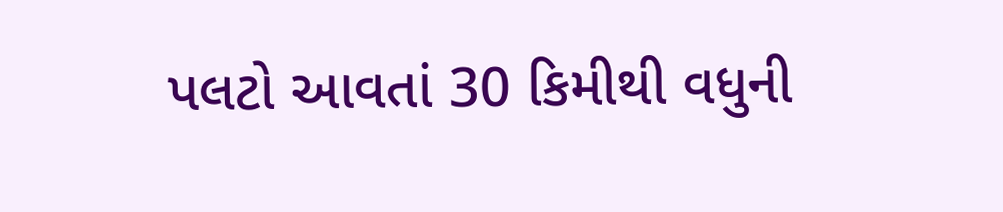પલટો આવતાં 30 કિમીથી વધુની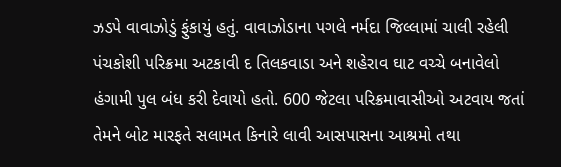ઝડપે વાવાઝોડું ફુંકાયું હતું. વાવાઝોડાના પગલે નર્મદા જિલ્લામાં ચાલી રહેલી પંચકોશી પરિક્રમા અટકાવી દ તિલકવાડા અને શહેરાવ ઘાટ વચ્ચે બનાવેલો હંગામી પુલ બંધ કરી દેવાયો હતો. 600 જેટલા પરિક્રમાવાસીઓ અટવાય જતાં તેમને બોટ મારફતે સલામત કિનારે લાવી આસપાસના આશ્રમો તથા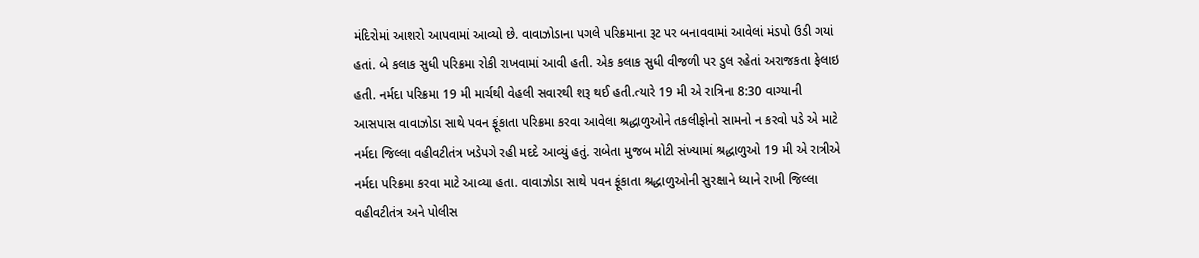મંદિરોમાં આશરો આપવામાં આવ્યો છે. વાવાઝોડાના પગલે પરિક્રમાના રૂટ પર બનાવવામાં આવેલાં મંડપો ઉડી ગયાં હતાં. બે કલાક સુધી પરિક્રમા રોકી રાખવામાં આવી હતી. એક કલાક સુધી વીજળી પર ડુલ રહેતાં અરાજકતા ફેલાઇ હતી. નર્મદા પરિક્રમા 19 મી માર્ચથી વેહલી સવારથી શરૂ થઈ હતી.ત્યારે 19 મી એ રાત્રિના 8:30 વાગ્યાની આસપાસ વાવાઝોડા સાથે પવન ફૂંકાતા પરિક્રમા કરવા આવેલા શ્રદ્ધાળુઓને તકલીફોનો સામનો ન કરવો પડે એ માટે નર્મદા જિલ્લા વહીવટીતંત્ર ખડેપગે રહી મદદે આવ્યું હતું. રાબેતા મુજબ મોટી સંખ્યામાં શ્રદ્ધાળુઓ 19 મી એ રાત્રીએ નર્મદા પરિક્રમા કરવા માટે આવ્યા હતા. વાવાઝોડા સાથે પવન ફૂંકાતા શ્રદ્ધાળુઓની સુરક્ષાને ધ્યાને રાખી જિલ્લા વહીવટીતંત્ર અને પોલીસ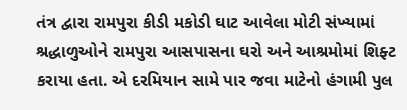તંત્ર દ્વારા રામપુરા કીડી મકોડી ઘાટ આવેલા મોટી સંખ્યામાં શ્રદ્ધાળુઓને રામપુરા આસપાસના ઘરો અને આશ્રમોમાં શિફ્ટ કરાયા હતા. એ દરમિયાન સામે પાર જવા માટેનો હંગામી પુલ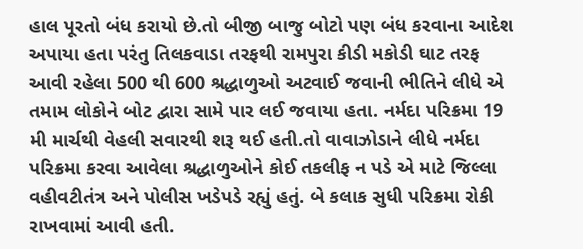હાલ પૂરતો બંધ કરાયો છે.તો બીજી બાજુ બોટો પણ બંધ કરવાના આદેશ અપાયા હતા પરંતુ તિલકવાડા તરફથી રામપુરા કીડી મકોડી ઘાટ તરફ આવી રહેલા 500 થી 600 શ્રદ્ધાળુઓ અટવાઈ જવાની ભીતિને લીધે એ તમામ લોકોને બોટ દ્વારા સામે પાર લઈ જવાયા હતા. નર્મદા પરિક્રમા 19 મી માર્ચથી વેહલી સવારથી શરૂ થઈ હતી.તો વાવાઝોડાને લીધે નર્મદા પરિક્રમા કરવા આવેલા શ્રદ્ધાળુઓને કોઈ તકલીફ ન પડે એ માટે જિલ્લા વહીવટીતંત્ર અને પોલીસ ખડેપડે રહ્યું હતું. બે કલાક સુધી પરિક્રમા રોકી રાખવામાં આવી હતી.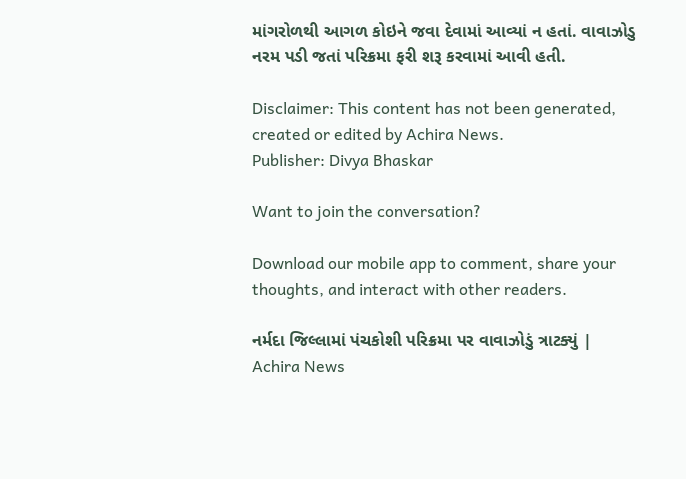માંગરોળથી આગળ કોઇને જવા દેવામાં આવ્યાં ન હતાં. વાવાઝોડુ નરમ પડી જતાં પરિક્રમા ફરી શરૂ કરવામાં આવી હતી.

Disclaimer: This content has not been generated, created or edited by Achira News.
Publisher: Divya Bhaskar

Want to join the conversation?

Download our mobile app to comment, share your thoughts, and interact with other readers.

નર્મદા જિલ્લામાં પંચકોશી પરિક્રમા પર વાવાઝોડું ત્રાટક્યું | Achira News